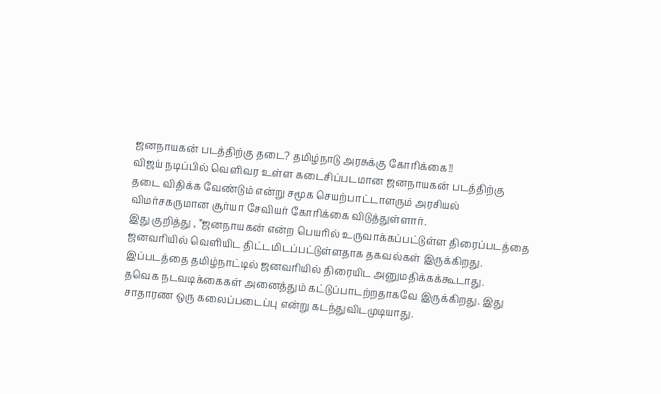ஜனநாயகன் படத்திற்கு தடை? தமிழ்நாடு அரசுக்கு கோரிக்கை!!
விஜய் நடிப்பில் வெளிவர உள்ள கடைசிப்படமான ஜனநாயகன் படத்திற்கு தடை விதிக்க வேண்டும் என்று சமூக செயற்பாட்டாளரும் அரசியல் விமர்சகருமான சூர்யா சேவியர் கோரிக்கை விடுத்துள்ளார்.
இது குறித்து , ”ஜனநாயகன் என்ற பெயரில் உருவாக்கப்பட்டுள்ள திரைப்படத்தை ஜனவரியில் வெளியிட திட்டமிடப்பட்டுள்ளதாக தகவல்கள் இருக்கிறது. இப்படத்தை தமிழ்நாட்டில் ஜனவரியில் திரையிட அனுமதிக்கக்கூடாது.
தவெக நடவடிக்கைகள் அனைத்தும் கட்டுப்பாடற்றதாகவே இருக்கிறது. இது சாதாரண ஒரு கலைப்படைப்பு என்று கடந்துவிடமுடியாது.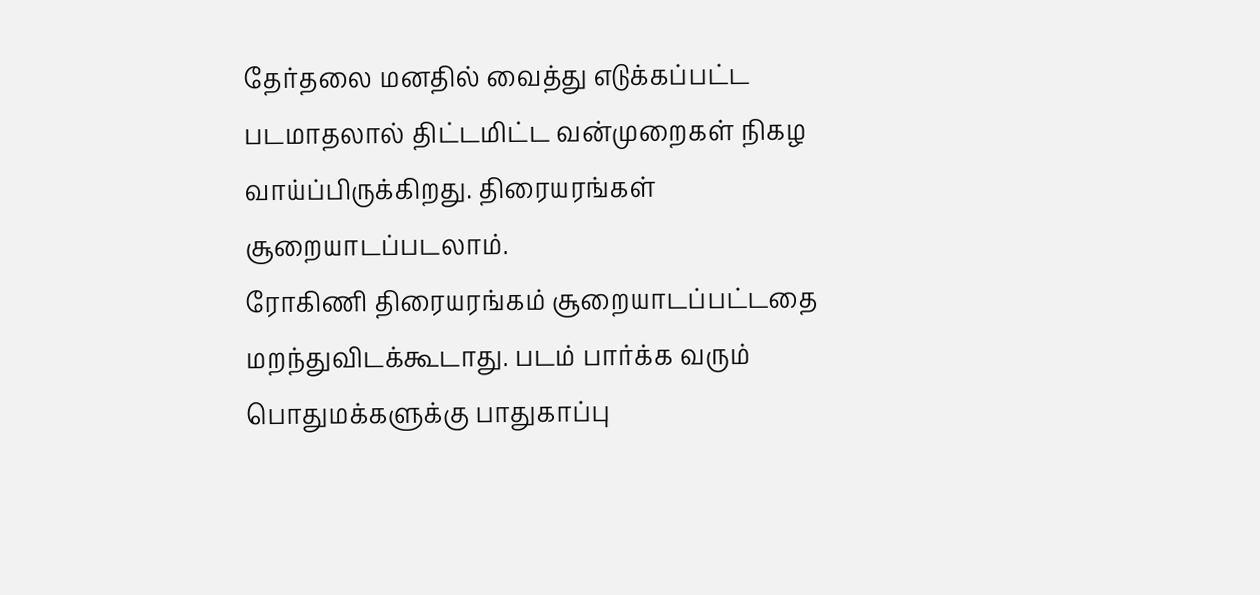தேர்தலை மனதில் வைத்து எடுக்கப்பட்ட படமாதலால் திட்டமிட்ட வன்முறைகள் நிகழ வாய்ப்பிருக்கிறது. திரையரங்கள் சூறையாடப்படலாம்.
ரோகிணி திரையரங்கம் சூறையாடப்பட்டதை மறந்துவிடக்கூடாது. படம் பார்க்க வரும் பொதுமக்களுக்கு பாதுகாப்பு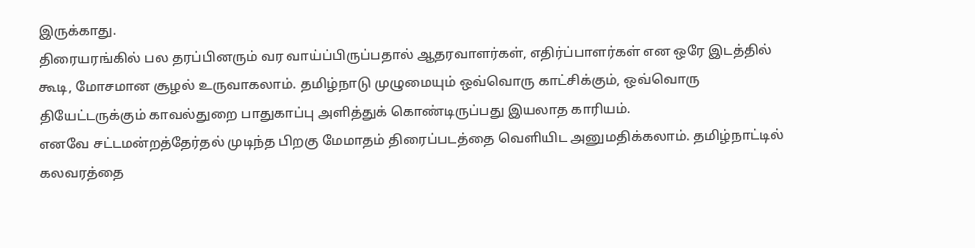இருக்காது.
திரையரங்கில் பல தரப்பினரும் வர வாய்ப்பிருப்பதால் ஆதரவாளர்கள், எதிர்ப்பாளர்கள் என ஒரே இடத்தில் கூடி, மோசமான சூழல் உருவாகலாம். தமிழ்நாடு முழுமையும் ஒவ்வொரு காட்சிக்கும், ஒவ்வொரு தியேட்டருக்கும் காவல்துறை பாதுகாப்பு அளித்துக் கொண்டிருப்பது இயலாத காரியம்.
எனவே சட்டமன்றத்தேர்தல் முடிந்த பிறகு மேமாதம் திரைப்படத்தை வெளியிட அனுமதிக்கலாம். தமிழ்நாட்டில் கலவரத்தை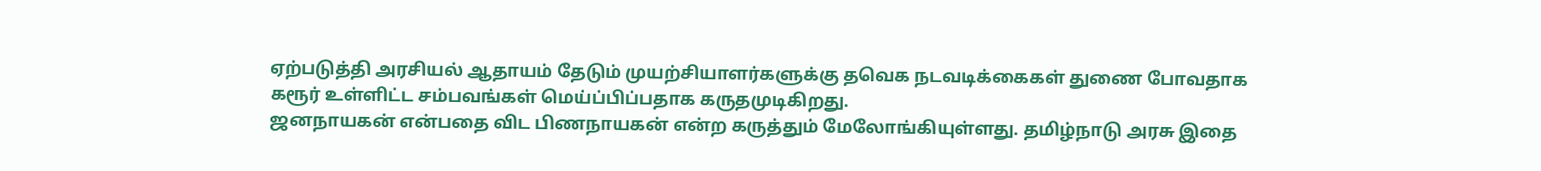ஏற்படுத்தி அரசியல் ஆதாயம் தேடும் முயற்சியாளர்களுக்கு தவெக நடவடிக்கைகள் துணை போவதாக கரூர் உள்ளிட்ட சம்பவங்கள் மெய்ப்பிப்பதாக கருதமுடிகிறது.
ஜனநாயகன் என்பதை விட பிணநாயகன் என்ற கருத்தும் மேலோங்கியுள்ளது. தமிழ்நாடு அரசு இதை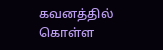கவனத்தில் கொள்ள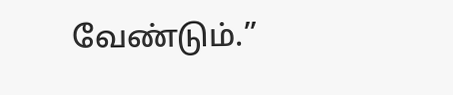வேண்டும்.”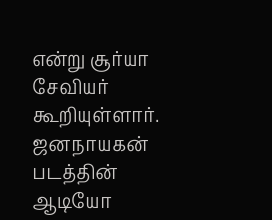என்று சூர்யா சேவியர் கூறியுள்ளார்.
ஜனநாயகன் படத்தின் ஆடியோ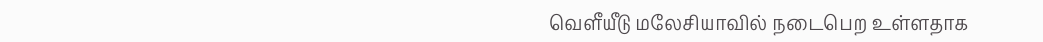வெளீயீடு மலேசியாவில் நடைபெற உள்ளதாக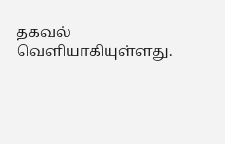தகவல் வெளியாகியுள்ளது.